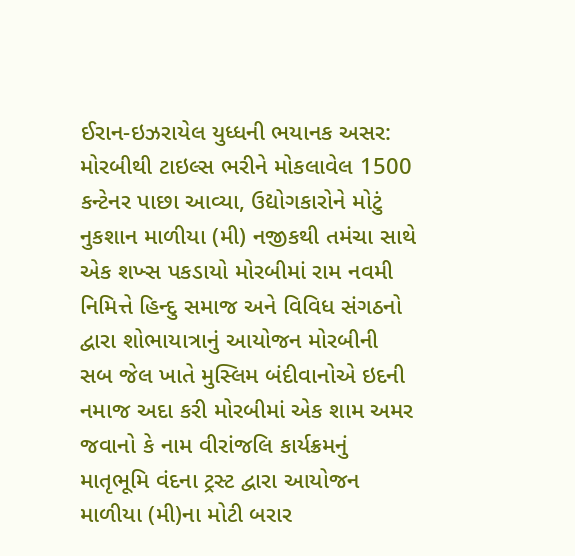ઈરાન-ઇઝરાયેલ યુધ્ધની ભયાનક અસર: મોરબીથી ટાઇલ્સ ભરીને મોકલાવેલ 1500 કન્ટેનર પાછા આવ્યા, ઉદ્યોગકારોને મોટું નુકશાન માળીયા (મી) નજીકથી તમંચા સાથે એક શખ્સ પકડાયો મોરબીમાં રામ નવમી નિમિત્તે હિન્દુ સમાજ અને વિવિધ સંગઠનો દ્વારા શોભાયાત્રાનું આયોજન મોરબીની સબ જેલ ખાતે મુસ્લિમ બંદીવાનોએ ઇદની નમાજ અદા કરી મોરબીમાં એક શામ અમર જવાનો કે નામ વીરાંજલિ કાર્યક્રમનું માતૃભૂમિ વંદના ટ્રસ્ટ દ્વારા આયોજન માળીયા (મી)ના મોટી બરાર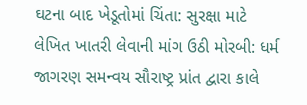ઘટના બાદ ખેડૂતોમાં ચિંતા: સુરક્ષા માટે લેખિત ખાતરી લેવાની માંગ ઉઠી મોરબી: ધર્મ જાગરણ સમન્વય સૌરાષ્ટ્ર પ્રાંત દ્વારા કાલે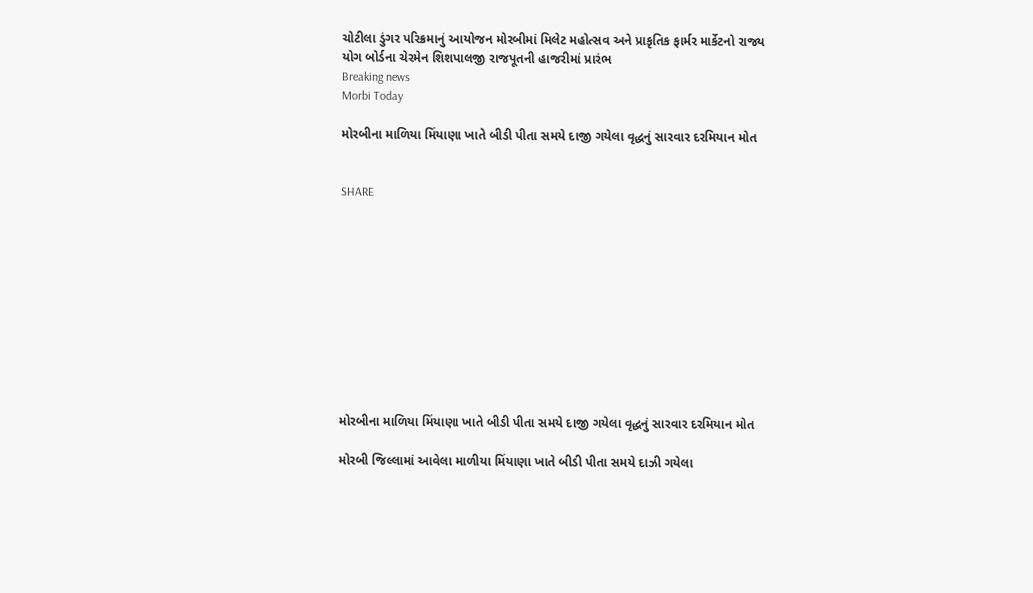ચોટીલા ડુંગર પરિક્રમાનું આયોજન મોરબીમાં મિલેટ મહોત્સવ અને પ્રાકૃતિક ફાર્મર માર્કેટનો રાજ્ય યોગ બોર્ડના ચેરમેન શિશપાલજી રાજપૂતની હાજરીમાં પ્રારંભ
Breaking news
Morbi Today

મોરબીના માળિયા મિંયાણા ખાતે બીડી પીતા સમયે દાજી ગયેલા વૃદ્ધનું સારવાર દરમિયાન મોત


SHARE











મોરબીના માળિયા મિંયાણા ખાતે બીડી પીતા સમયે દાજી ગયેલા વૃદ્ધનું સારવાર દરમિયાન મોત

મોરબી જિલ્લામાં આવેલા માળીયા મિંયાણા ખાતે બીડી પીતા સમયે દાઝી ગયેલા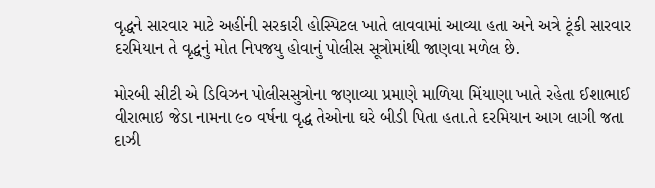વૃદ્ધને સારવાર માટે અહીંની સરકારી હોસ્પિટલ ખાતે લાવવામાં આવ્યા હતા અને અત્રે ટૂંકી સારવાર દરમિયાન તે વૃદ્ધનું મોત નિપજયુ હોવાનું પોલીસ સૂત્રોમાંથી જાણવા મળેલ છે.

મોરબી સીટી એ ડિવિઝન પોલીસસુત્રોના જણાવ્યા પ્રમાણે માળિયા મિંયાણા ખાતે રહેતા ઈશાભાઈ વીરાભાઇ જેડા નામના ૯૦ વર્ષના વૃદ્ધ તેઓના ઘરે બીડી પિતા હતા.તે દરમિયાન આગ લાગી જતા દાઝી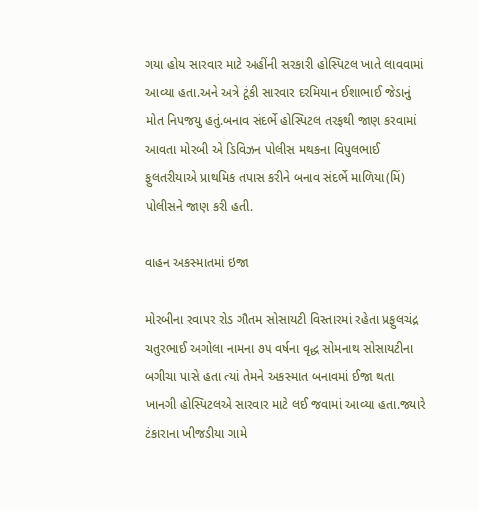ગયા હોય સારવાર માટે અહીંની સરકારી હોસ્પિટલ ખાતે લાવવામાં આવ્યા હતા.અને અત્રે ટૂંકી સારવાર દરમિયાન ઈશાભાઈ જેડાનું મોત નિપજયુ હતું.બનાવ સંદર્ભે હોસ્પિટલ તરફથી જાણ કરવામાં આવતા મોરબી એ ડિવિઝન પોલીસ મથકના વિપુલભાઈ ફુલતરીયાએ પ્રાથમિક તપાસ કરીને બનાવ સંદર્ભે માળિયા(મિં) પોલીસને જાણ કરી હતી.

વાહન અકસ્માતમાં ઇજા

મોરબીના રવાપર રોડ ગૌતમ સોસાયટી વિસ્તારમાં રહેતા પ્રફુલચંદ્ર ચતુરભાઈ અગોલા નામના ૭૫ વર્ષના વૃદ્ધ સોમનાથ સોસાયટીના બગીચા પાસે હતા ત્યાં તેમને અકસ્માત બનાવમાં ઈજા થતા ખાનગી હોસ્પિટલએ સારવાર માટે લઈ જવામાં આવ્યા હતા.જ્યારે ટંકારાના ખીજડીયા ગામે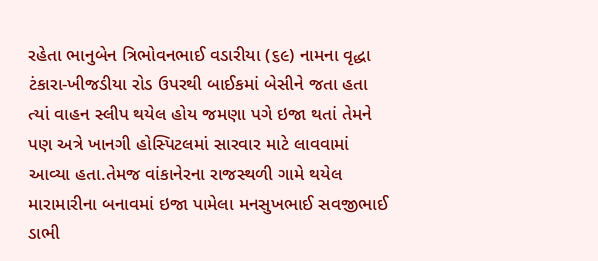રહેતા ભાનુબેન ત્રિભોવનભાઈ વડારીયા (૬૯) નામના વૃદ્ધા ટંકારા-ખીજડીયા રોડ ઉપરથી બાઈકમાં બેસીને જતા હતા ત્યાં વાહન સ્લીપ થયેલ હોય જમણા પગે ઇજા થતાં તેમને પણ અત્રે ખાનગી હોસ્પિટલમાં સારવાર માટે લાવવામાં આવ્યા હતા.તેમજ વાંકાનેરના રાજસ્થળી ગામે થયેલ મારામારીના બનાવમાં ઇજા પામેલા મનસુખભાઈ સવજીભાઈ ડાભી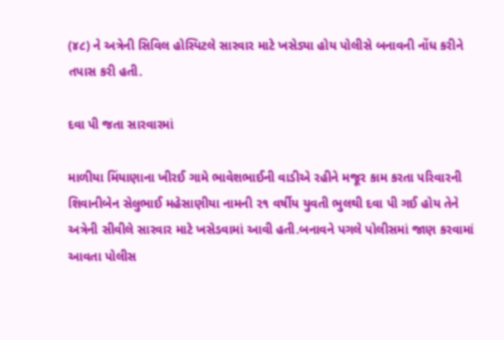(૪૮) ને અત્રેની સિવિલ હોસ્પિટલે સારવાર માટે ખસેડ્યા હોય પોલીસે બનાવની નોંધ કરીને તપાસ કરી હતી.

દવા પી જતા સારવારમાં

માળીયા મિંયાણાના ખીરઈ ગામે ભાવેશભાઈની વાડીએ રહીને મજૂર કામ કરતા પરિવારની શિવાનીબેન સેલુભાઈ મહેસાણીયા નામની ૨૧ વર્ષીય યુવતી ભુલથી દવા પી ગઈ હોય તેને અત્રેની સીવીલે સારવાર માટે ખસેડવામાં આવી હતી.બનાવને પગલે પોલીસમાં જાણ કરવામાં આવતા પોલીસ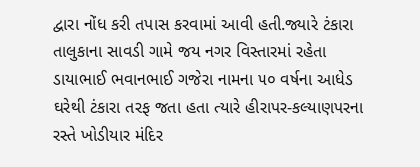દ્વારા નોંધ કરી તપાસ કરવામાં આવી હતી.જ્યારે ટંકારા તાલુકાના સાવડી ગામે જય નગર વિસ્તારમાં રહેતા ડાયાભાઈ ભવાનભાઈ ગજેરા નામના ૫૦ વર્ષના આધેડ ઘરેથી ટંકારા તરફ જતા હતા ત્યારે હીરાપર-કલ્યાણપરના રસ્તે ખોડીયાર મંદિર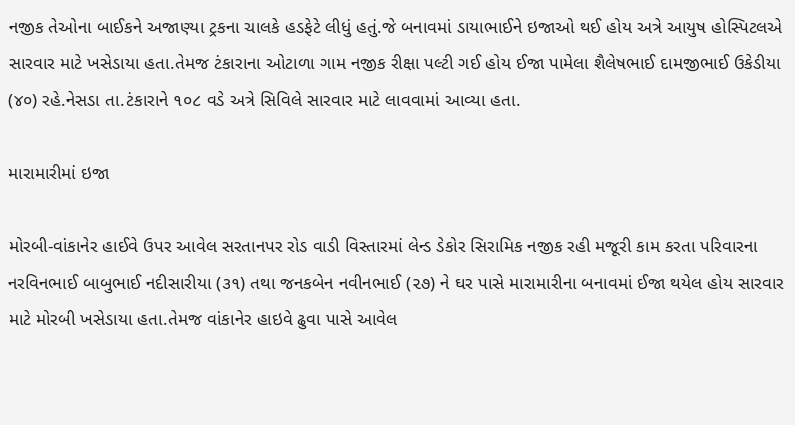નજીક તેઓના બાઈકને અજાણ્યા ટ્રકના ચાલકે હડફેટે લીધું હતું.જે બનાવમાં ડાયાભાઈને ઇજાઓ થઈ હોય અત્રે આયુષ હોસ્પિટલએ સારવાર માટે ખસેડાયા હતા.તેમજ ટંકારાના ઓટાળા ગામ નજીક રીક્ષા પલ્ટી ગઈ હોય ઈજા પામેલા શૈલેષભાઈ દામજીભાઈ ઉકેડીયા (૪૦) રહે.નેસડા તા.ટંકારાને ૧૦૮ વડે અત્રે સિવિલે સારવાર માટે લાવવામાં આવ્યા હતા.

મારામારીમાં ઇજા

મોરબી-વાંકાનેર હાઈવે ઉપર આવેલ સરતાનપર રોડ વાડી વિસ્તારમાં લેન્ડ ડેકોર સિરામિક નજીક રહી મજૂરી કામ કરતા પરિવારના નરવિનભાઈ બાબુભાઈ નદીસારીયા (૩૧) તથા જનકબેન નવીનભાઈ (૨૭) ને ઘર પાસે મારામારીના બનાવમાં ઈજા થયેલ હોય સારવાર માટે મોરબી ખસેડાયા હતા.તેમજ વાંકાનેર હાઇવે ઢુવા પાસે આવેલ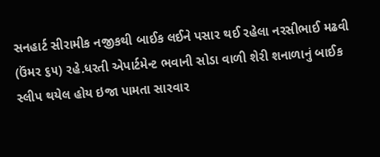સનહાર્ટ સીરામીક નજીકથી બાઈક લઈને પસાર થઈ રહેલા નરસીભાઈ મઢવી (ઉંમર ૬૫) રહે.ધરતી એપાર્ટમેન્ટ ભવાની સોડા વાળી શેરી શનાળાનું બાઈક સ્લીપ થયેલ હોય ઇજા પામતા સારવાર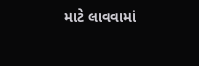માટે લાવવામાં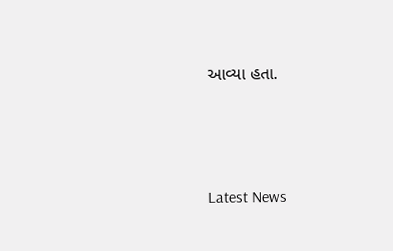આવ્યા હતા.






Latest News